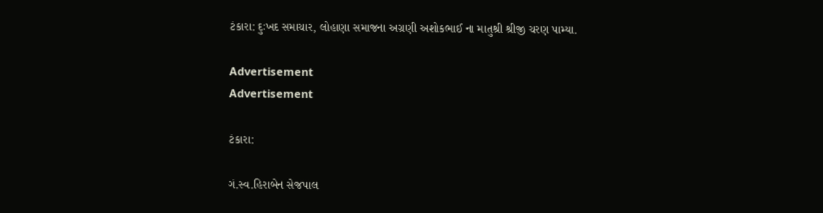ટંકારા: દુઃખદ સમાચાર, લોહાણા સમાજના અગ્રણી અશોકભાઈ ના માતુશ્રી શ્રીજી ચરણ પામ્યા.

Advertisement
Advertisement

ટંકારા:

ગં.સ્વ.હિરાબેન સેજપાલ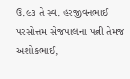ઉ.૯૩ તે સ્વ. હરજીવનભાઈ પરસોત્તમ સેજપાલના પત્ની તેમજ અશોકભાઈ,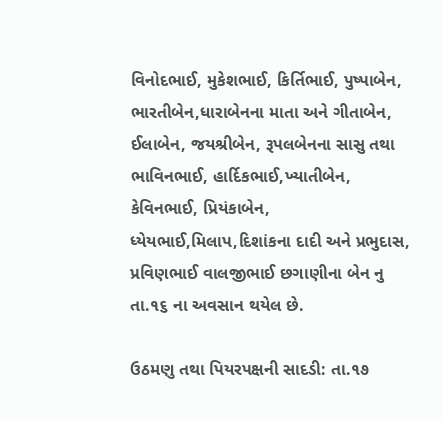વિનોદભાઈ, મુકેશભાઈ, કિર્તિભાઈ, પુષ્પાબેન, ભારતીબેન,ધારાબેનના માતા અને ગીતાબેન, ઈલાબેન, જયશ્રીબેન, રૂપલબેનના સાસુ તથા ભાવિનભાઈ, હાર્દિકભાઈ,ખ્યાતીબેન, કેવિનભાઈ, પ્રિયંકાબેન, ધ્યેયભાઈ,મિલાપ,દિશાંકના દાદી અને પ્રભુદાસ, પ્રવિણભાઈ વાલજીભાઈ છગાણીના બેન નુ તા.૧૬ ના અવસાન થયેલ છે.

ઉઠમણુ તથા પિયરપક્ષની સાદડી: તા.૧૭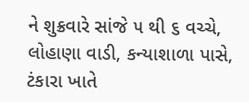ને શુક્રવારે સાંજે ૫ થી ૬ વચ્ચે, લોહાણા વાડી, કન્યાશાળા પાસે, ટંકારા ખાતે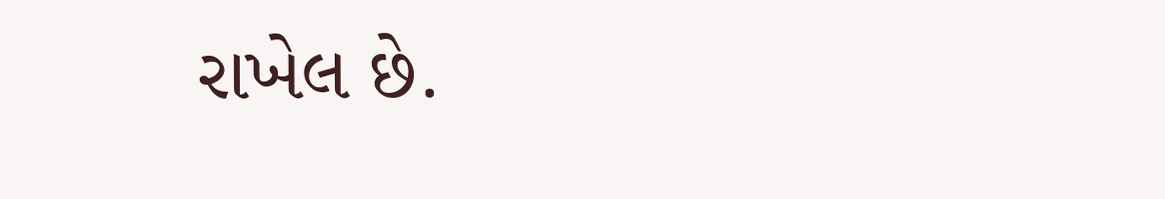રાખેલ છે.